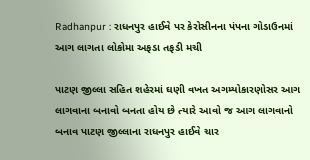Radhanpur : રાધનપુર હાઈવે પર કેરોસીનના પંપના ગોડાઉનમાં આગ લાગતા લોકોમા અફડા તફડી મચી

પાટણ જીલ્લા સહિત શહેરમાં ઘણી વખત અગમ્યોકારણોસર આગ લાગવાના બનાવો બનતા હોય છે ત્યારે આવો જ આગ લાગવાનો બનાવ પાટણ જીલ્લાના રાધનપુર હાઈવે ચાર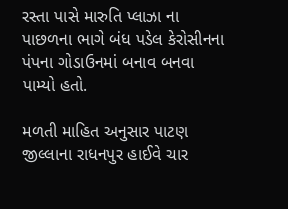રસ્તા પાસે મારુતિ પ્લાઝા ના પાછળના ભાગે બંધ પડેલ કેરોસીનના પંપના ગોડાઉનમાં બનાવ બનવા પામ્યો હતો.

મળતી માહિત અનુસાર પાટણ જીલ્લાના રાધનપુર હાઈવે ચાર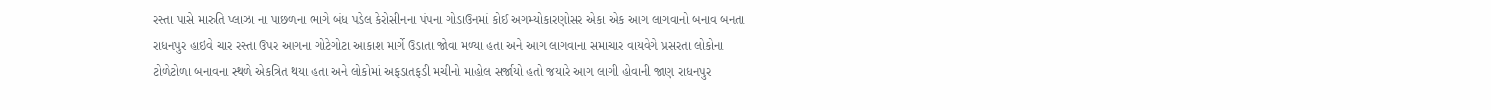રસ્તા પાસે મારુતિ પ્લાઝા ના પાછળના ભાગે બંધ પડેલ કેરોસીનના પંપના ગોડાઉનમાં કોઈ અગમ્યોકારણોસર એકા એક આગ લાગવાનો બનાવ બનતા રાધનપુર હાઇવે ચાર રસ્તા ઉપર આગના ગોટેગોટા આકાશ માર્ગે ઉડાતા જોવા મળ્યા હતા અને આગ લાગવાના સમાચાર વાયવેગે પ્રસરતા લોકોના ટોળેટોળા બનાવના સ્થળે એકત્રિત થયા હતા અને લોકોમાં અફડાતફડી મચીનો માહોલ સર્જાયો હતો જયારે આગ લાગી હોવાની જાણ રાધનપુર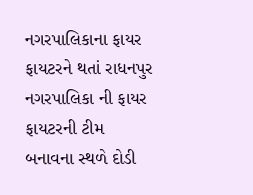નગરપાલિકાના ફાયર ફાયટરને થતાં રાધનપુર નગરપાલિકા ની ફાયર ફાયટરની ટીમ બનાવના સ્થળે દોડી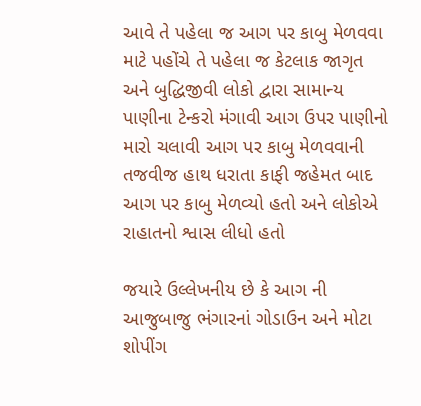આવે તે પહેલા જ આગ પર કાબુ મેળવવા માટે પહોંચે તે પહેલા જ કેટલાક જાગૃત અને બુદ્ધિજીવી લોકો દ્વારા સામાન્ય પાણીના ટેન્કરો મંગાવી આગ ઉપર પાણીનો મારો ચલાવી આગ પર કાબુ મેળવવાની તજવીજ હાથ ધરાતા કાફી જહેમત બાદ આગ પર કાબુ મેળવ્યો હતો અને લોકોએ રાહાતનો શ્વાસ લીધો હતો

જયારે ઉલ્લેખનીય છે કે આગ ની આજુબાજુ ભંગારનાં ગોડાઉન અને મોટા શોપીંગ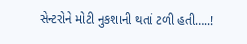સેન્ટરોને મોટી નુકશાની થતાં ટળી હતી…..!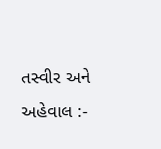તસ્વીર અને અહેવાલ :-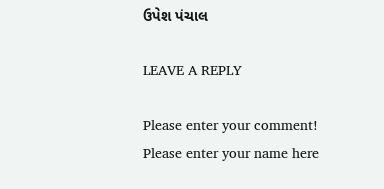ઉપેશ પંચાલ

LEAVE A REPLY

Please enter your comment!
Please enter your name here